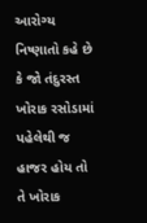આરોગ્ય નિષ્ણાતો કહે છે કે જો તંદુરસ્ત ખોરાક રસોડામાં પહેલેથી જ હાજર હોય તો તે ખોરાક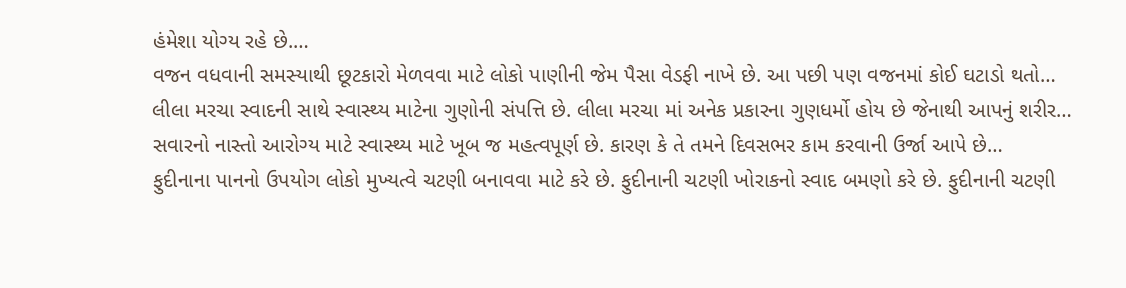હંમેશા યોગ્ય રહે છે.…
વજન વધવાની સમસ્યાથી છૂટકારો મેળવવા માટે લોકો પાણીની જેમ પૈસા વેડફી નાખે છે. આ પછી પણ વજનમાં કોઈ ઘટાડો થતો…
લીલા મરચા સ્વાદની સાથે સ્વાસ્થ્ય માટેના ગુણોની સંપત્તિ છે. લીલા મરચા માં અનેક પ્રકારના ગુણધર્મો હોય છે જેનાથી આપનું શરીર…
સવારનો નાસ્તો આરોગ્ય માટે સ્વાસ્થ્ય માટે ખૂબ જ મહત્વપૂર્ણ છે. કારણ કે તે તમને દિવસભર કામ કરવાની ઉર્જા આપે છે…
ફુદીનાના પાનનો ઉપયોગ લોકો મુખ્યત્વે ચટણી બનાવવા માટે કરે છે. ફુદીનાની ચટણી ખોરાકનો સ્વાદ બમણો કરે છે. ફુદીનાની ચટણી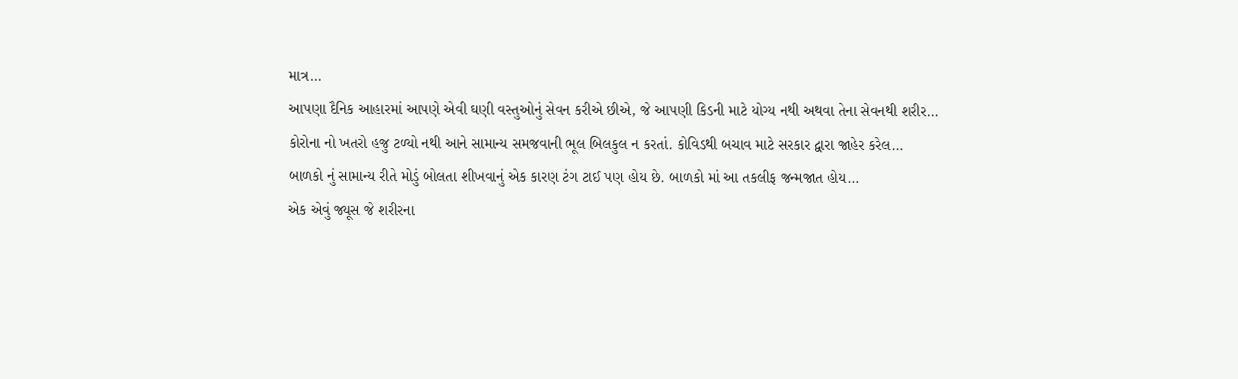માત્ર…
આપણા દૈનિક આહારમાં આપણે એવી ઘણી વસ્તુઓનું સેવન કરીએ છીએ, જે આપણી કિડની માટે યોગ્ય નથી અથવા તેના સેવનથી શરીર…
કોરોના નો ખતરો હજુ ટળ્યો નથી આને સામાન્ય સમજવાની ભૂલ બિલકુલ ન કરતાં. કોવિડથી બચાવ માટે સરકાર દ્વારા જાહેર કરેલ…
બાળકો નું સામાન્ય રીતે મોડું બોલતા શીખવાનું એક કારણ ટંગ ટાઈ પણ હોય છે. બાળકો માં આ તકલીફ જન્મજાત હોય…
એક એવું જ્યૂસ જે શરીરના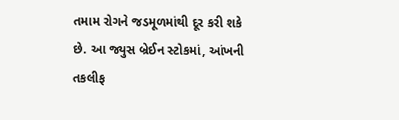તમામ રોગને જડમૂળમાંથી દૂર કરી શકે છે. આ જ્યુસ બ્રેઈન સ્ટોકમાં, આંખની તકલીફ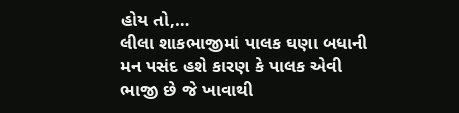હોય તો,…
લીલા શાકભાજીમાં પાલક ઘણા બધાની મન પસંદ હશે કારણ કે પાલક એવી ભાજી છે જે ખાવાથી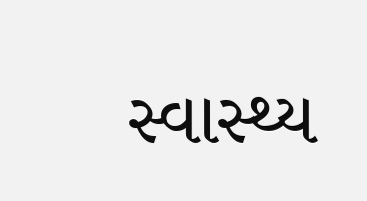સ્વાસ્થ્ય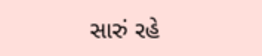સારું રહે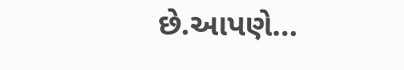છે.આપણે…